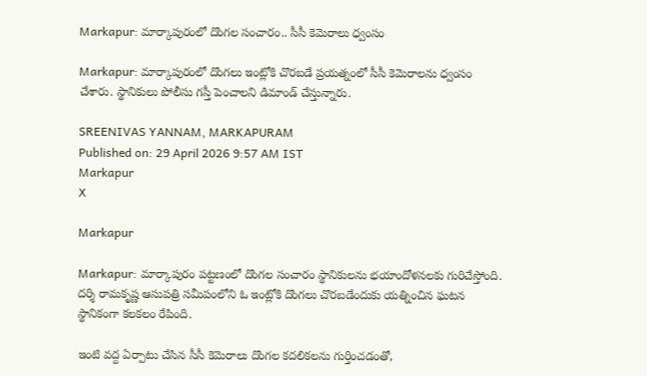Markapur: మార్కాపురంలో దొంగల సంచారం.. సీసీ కెమెరాలు ధ్వంసం

Markapur: మార్కాపురంలో దొంగలు ఇంట్లోకి చొరబడే ప్రయత్నంలో సీసీ కెమెరాలను ధ్వంసం చేశారు. స్థానికులు పోలీసు గస్తీ పెంచాలని డిమాండ్ చేస్తున్నారు.

SREENIVAS YANNAM, MARKAPURAM
Published on: 29 April 2026 9:57 AM IST
Markapur
X

Markapur

Markapur: మార్కాపురం పట్టణంలో దొంగల సంచారం స్థానికులను భయాందోళనలకు గురిచేస్తోంది. దర్శి రామకృష్ణ ఆసుపత్రి సమీపంలోని ఓ ఇంట్లోకి దొంగలు చొరబడేందుకు యత్నించిన ఘటన స్థానికంగా కలకలం రేపింది.

ఇంటి వద్ద ఏర్పాటు చేసిన సీసీ కెమెరాలు దొంగల కదలికలను గుర్తించడంతో,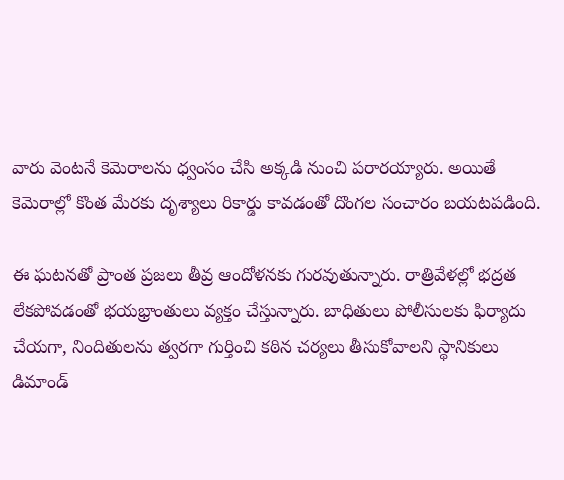వారు వెంటనే కెమెరాలను ధ్వంసం చేసి అక్కడి నుంచి పరారయ్యారు. అయితే కెమెరాల్లో కొంత మేరకు దృశ్యాలు రికార్డు కావడంతో దొంగల సంచారం బయటపడింది.

ఈ ఘటనతో ప్రాంత ప్రజలు తీవ్ర ఆందోళనకు గురవుతున్నారు. రాత్రివేళల్లో భద్రత లేకపోవడంతో భయభ్రాంతులు వ్యక్తం చేస్తున్నారు. బాధితులు పోలీసులకు ఫిర్యాదు చేయగా, నిందితులను త్వరగా గుర్తించి కఠిన చర్యలు తీసుకోవాలని స్థానికులు డిమాండ్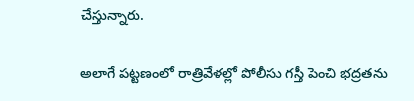చేస్తున్నారు.

అలాగే పట్టణంలో రాత్రివేళల్లో పోలీసు గస్తీ పెంచి భద్రతను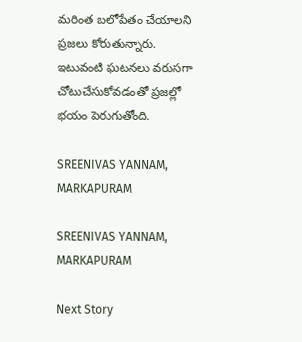మరింత బలోపేతం చేయాలని ప్రజలు కోరుతున్నారు. ఇటువంటి ఘటనలు వరుసగా చోటుచేసుకోవడంతో ప్రజల్లో భయం పెరుగుతోంది.

SREENIVAS YANNAM, MARKAPURAM

SREENIVAS YANNAM, MARKAPURAM

Next Story